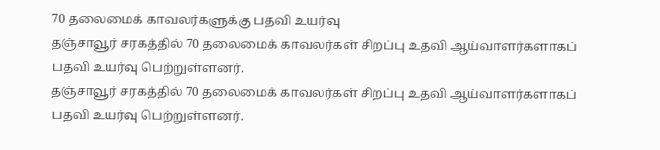70 தலைமைக் காவலர்களுக்கு பதவி உயர்வு
தஞ்சாவூர் சரகத்தில் 70 தலைமைக் காவலர்கள் சிறப்பு உதவி ஆய்வாளர்களாகப் பதவி உயர்வு பெற்றுள்ளனர்.
தஞ்சாவூர் சரகத்தில் 70 தலைமைக் காவலர்கள் சிறப்பு உதவி ஆய்வாளர்களாகப் பதவி உயர்வு பெற்றுள்ளனர்.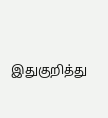இதுகுறித்து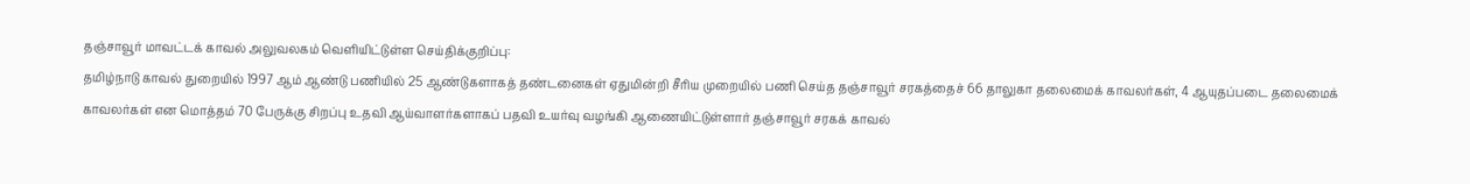தஞ்சாவூர் மாவட்டக் காவல் அலுவலகம் வெளியிட்டுள்ள செய்திக்குறிப்பு:
தமிழ்நாடு காவல் துறையில் 1997 ஆம் ஆண்டு பணியில் 25 ஆண்டுகளாகத் தண்டனைகள் ஏதுமின்றி சீரிய முறையில் பணி செய்த தஞ்சாவூர் சரகத்தைச் 66 தாலுகா தலைமைக் காவலர்கள், 4 ஆயுதப்படை தலைமைக் காவலர்கள் என மொத்தம் 70 பேருக்கு சிறப்பு உதவி ஆய்வாளர்களாகப் பதவி உயர்வு வழங்கி ஆணையிட்டுள்ளார் தஞ்சாவூர் சரகக் காவல்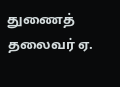துணைத் தலைவர் ஏ.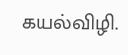கயல்விழி.